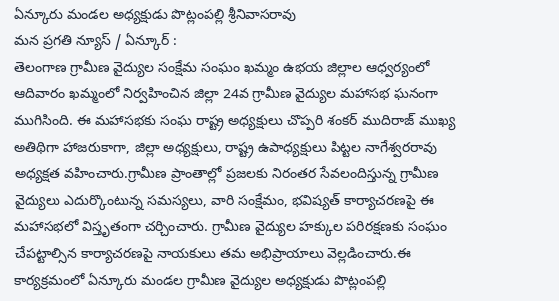ఏన్కూరు మండల అధ్యక్షుడు పొట్లంపల్లి శ్రీనివాసరావు
మన ప్రగతి న్యూస్ / ఏన్కూర్ :
తెలంగాణ గ్రామీణ వైద్యుల సంక్షేమ సంఘం ఖమ్మం ఉభయ జిల్లాల ఆధ్వర్యంలో ఆదివారం ఖమ్మంలో నిర్వహించిన జిల్లా 24వ గ్రామీణ వైద్యుల మహాసభ ఘనంగా ముగిసింది. ఈ మహాసభకు సంఘ రాష్ట్ర అధ్యక్షులు చొప్పరి శంకర్ ముదిరాజ్ ముఖ్య అతిథిగా హాజరుకాగా, జిల్లా అధ్యక్షులు, రాష్ట్ర ఉపాధ్యక్షులు పిట్టల నాగేశ్వరరావు అధ్యక్షత వహించారు.గ్రామీణ ప్రాంతాల్లో ప్రజలకు నిరంతర సేవలందిస్తున్న గ్రామీణ వైద్యులు ఎదుర్కొంటున్న సమస్యలు, వారి సంక్షేమం, భవిష్యత్ కార్యాచరణపై ఈ మహాసభలో విస్తృతంగా చర్చించారు. గ్రామీణ వైద్యుల హక్కుల పరిరక్షణకు సంఘం చేపట్టాల్సిన కార్యాచరణపై నాయకులు తమ అభిప్రాయాలు వెల్లడించారు.ఈ కార్యక్రమంలో ఏన్కూరు మండల గ్రామీణ వైద్యుల అధ్యక్షుడు పొట్లంపల్లి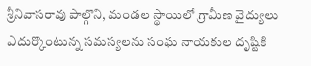శ్రీనివాసరావు పాల్గొని, మండల స్థాయిలో గ్రామీణ వైద్యులు ఎదుర్కొంటున్న సమస్యలను సంఘ నాయకుల దృష్టికి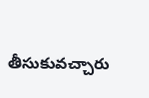తీసుకువచ్చారు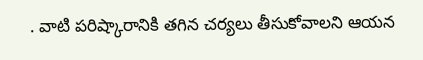. వాటి పరిష్కారానికి తగిన చర్యలు తీసుకోవాలని ఆయన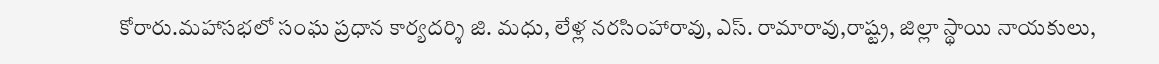కోరారు.మహాసభలో సంఘ ప్రధాన కార్యదర్శి జి. మధు, లేళ్ల నరసింహారావు, ఎస్. రామారావు,రాష్ట్ర, జిల్లా స్థాయి నాయకులు,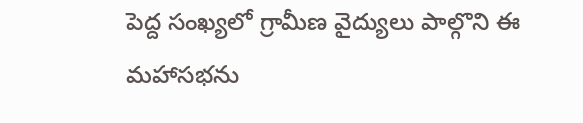పెద్ద సంఖ్యలో గ్రామీణ వైద్యులు పాల్గొని ఈ మహాసభను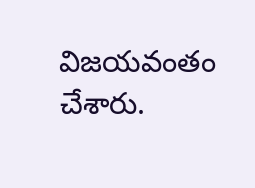విజయవంతం చేశారు.